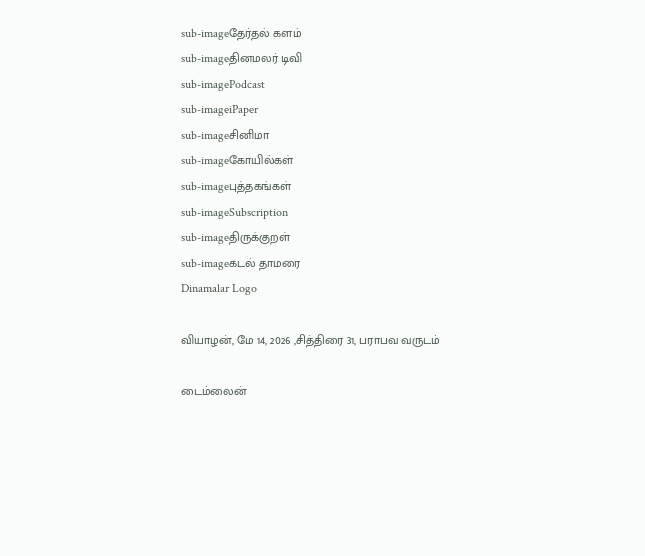sub-imageதேர்தல் களம்
sub-imageதினமலர் டிவி
sub-imagePodcast
sub-imageiPaper
sub-imageசினிமா
sub-imageகோயில்கள்
sub-imageபுத்தகங்கள்
sub-imageSubscription
sub-imageதிருக்குறள்
sub-imageகடல் தாமரை
Dinamalar Logo

வியாழன், மே 14, 2026 ,சித்திரை 31, பராபவ வருடம்

டைம்லைன்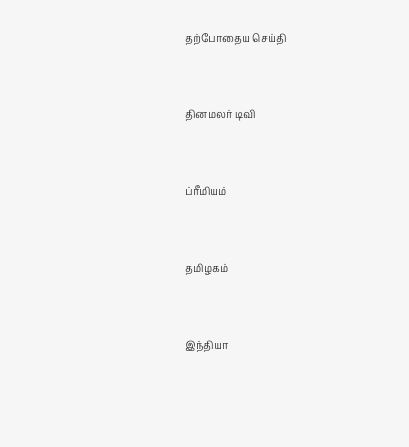தற்போதைய செய்தி


தினமலர் டிவி


ப்ரீமியம்


தமிழகம்


இந்தியா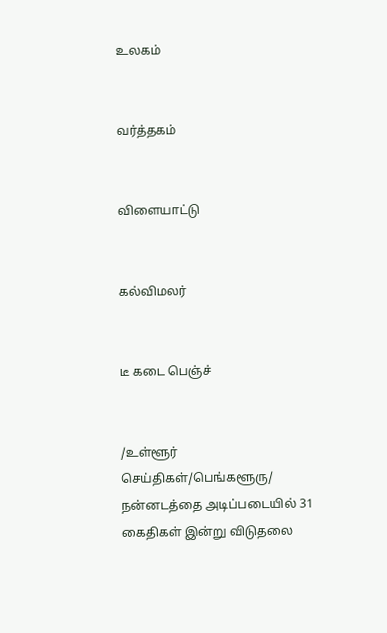உலகம்


வர்த்தகம்


விளையாட்டு


கல்விமலர்


டீ கடை பெஞ்ச்


/உள்ளூர் செய்திகள்/பெங்களூரு/ நன்னடத்தை அடிப்படையில் 31 கைதிகள் இன்று விடுதலை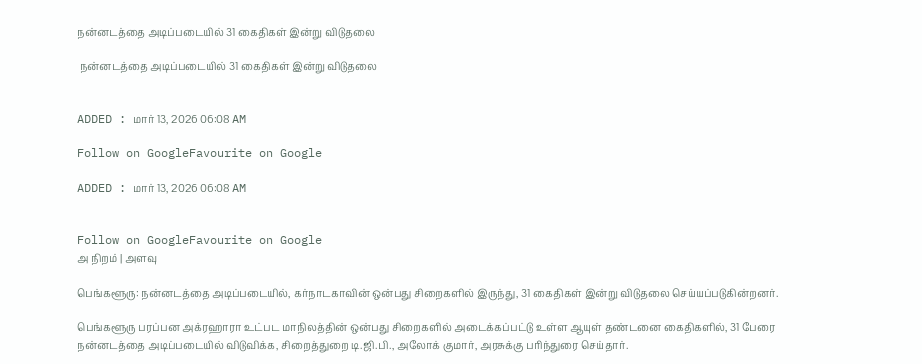நன்னடத்தை அடிப்படையில் 31 கைதிகள் இன்று விடுதலை

 நன்னடத்தை அடிப்படையில் 31 கைதிகள் இன்று விடுதலை


ADDED : மார் 13, 2026 06:08 AM

Follow on GoogleFavourite on Google

ADDED : மார் 13, 2026 06:08 AM


Follow on GoogleFavourite on Google
அ நிறம் | அளவு

பெங்களூரு: நன்னடத்தை அடிப்படையில், கர்நாடகாவின் ஒன்பது சிறைகளில் இருந்து, 31 கைதிகள் இன்று விடுதலை செய்யப்படுகின்றனர்.

பெங்களூரு பரப்பன அக்ரஹாரா உட்பட மாநிலத்தின் ஒன்பது சிறைகளில் அடைக்கப்பட்டு உள்ள ஆயுள் தண்டனை கைதிகளில், 31 பேரை நன்னடத்தை அடிப்படையில் விடுவிக்க, சிறைத்துறை டி.ஜி.பி., அலோக் குமார், அரசுக்கு பரிந்துரை செய்தார்.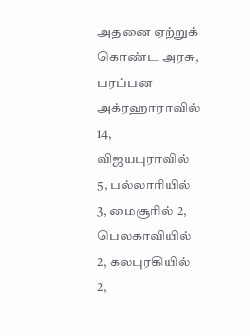அதனை ஏற்றுக் கொண்ட அரசு, பரப்பன அக்ரஹாராவில் 14, விஜயபுராவில் 5, பல்லாரியில் 3, மைசூரில் 2, பெலகாவியில் 2, கலபுரகியில் 2,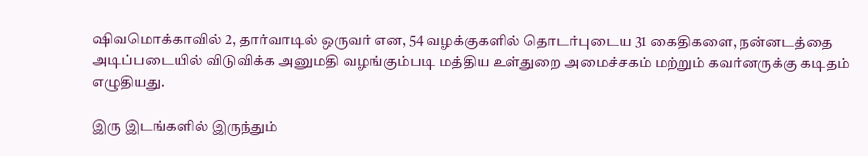ஷிவமொக்காவில் 2, தார்வாடில் ஒருவர் என, 54 வழக்குகளில் தொடர்புடைய 31 கைதிகளை, நன்னடத்தை அடிப்படையில் விடுவிக்க அனுமதி வழங்கும்படி மத்திய உள்துறை அமைச்சகம் மற்றும் கவர்னருக்கு கடிதம் எழுதியது.

இரு இடங்களில் இருந்தும்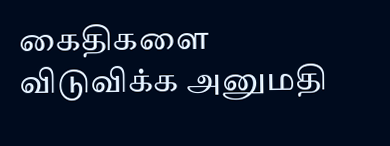கைதிகளை விடுவிக்க அனுமதி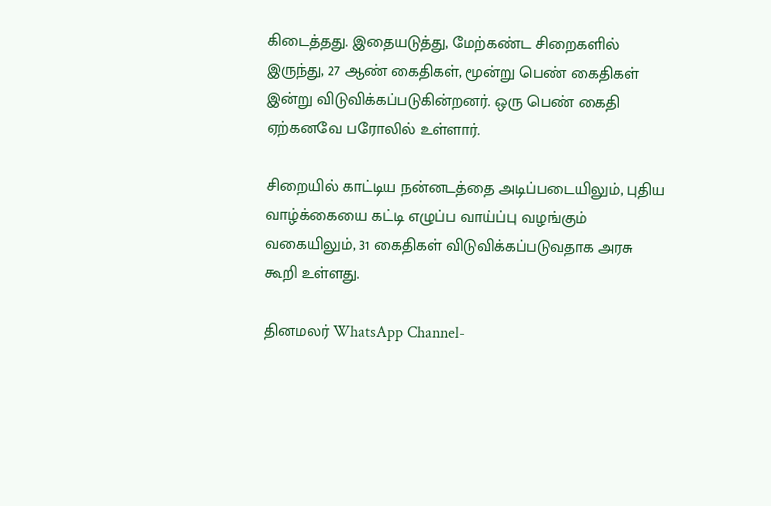கிடைத்தது. இதையடுத்து, மேற்கண்ட சிறைகளில் இருந்து, 27 ஆண் கைதிகள், மூன்று பெண் கைதிகள் இன்று விடுவிக்கப்படுகின்றனர். ஒரு பெண் கைதி ஏற்கனவே பரோலில் உள்ளார்.

சிறையில் காட்டிய நன்னடத்தை அடிப்படையிலும், புதிய வாழ்க்கையை கட்டி எழுப்ப வாய்ப்பு வழங்கும் வகையிலும், 31 கைதிகள் விடுவிக்கப்படுவதாக அரசு கூறி உள்ளது.

தினமலர் WhatsApp Channel-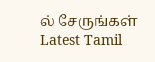ல் சேருங்கள்
Latest Tamil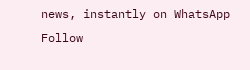news, instantly on WhatsApp
Follow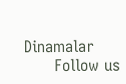Dinamalar
      Follow us